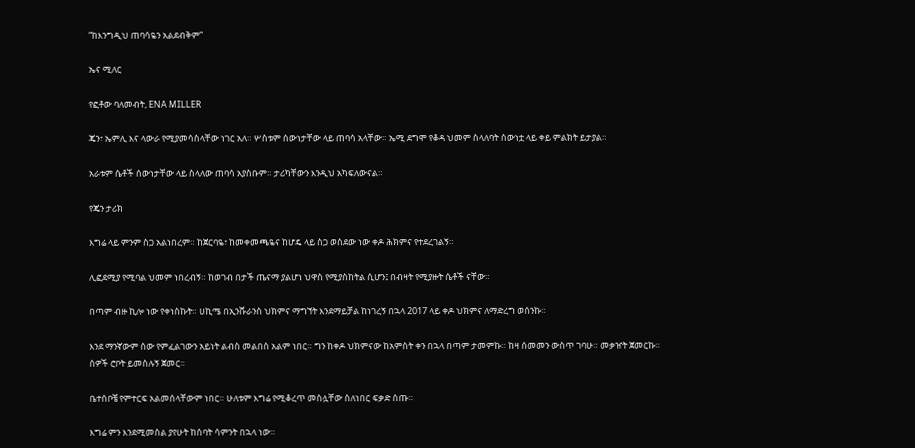“ከእንግዲህ ጠባሳዬን አልደብቅም”

ኤና ሚለር

የፎቶው ባለመብት, ENA MILLER

ጄን፣ ኤምሊ እና ላውራ የሚያመሳስላቸው ነገር አለ። ሦስቱም ሰውነታቸው ላይ ጠባሳ አላቸው። ኤሚ ደግሞ የቆዳ ህመም ስላለባት ሰውነቷ ላይ ቀይ ምልክት ይታያል።

አራቱም ሴቶች ሰውነታቸው ላይ ስላለው ጠባሳ አያስቡም። ታሪካቸውን እንዲህ አካፍለውናል።

የጄን ታሪክ

እግሬ ላይ ምንም ስጋ አልነበረም። ከጀርባዬ፣ ከመቀመጫዬና ከሆዴ ላይ ስጋ ወስደው ነው ቀዶ ሕክምና የተደረገልኝ።

ሊፎደሚያ የሚባል ህመም ነበረብኝ። ከወገብ በታች ጤናማ ያልሆነ ህዋስ የሚያስከትል ሲሆን፤ በብዛት የሚያዙት ሴቶች ናቸው።

በጣም ብዙ ኪሎ ነው የቀነስኩት። ሀኪሜ በኢንሹራንስ ህክምና ማግኘት እንደማይቻል ከነገረኝ በኋላ 2017 ላይ ቀዶ ህክምና ለማድረግ ወሰንኩ።

እንደ ማንኛውም ሰው የምፈልገውን አይነት ልብስ መልበስ አልም ነበር። ግን ከቀዶ ህክምናው ከአምስት ቀን በኋላ በጣም ታመምኩ። ከዛ ሰመመን ውስጥ ገባሁ። መቃዠት ጀመርኩ። ሰዎች ሮቦት ይመስሉኝ ጀመር።

ቤተሰቦቼ የምተርፍ አልመሰላቸውም ነበር። ሁለቱም እግሬ የሚቆረጥ መስሏቸው ስለነበር ፍቃድ ሰጡ።

እግሬ ምን እንደሚመስል ያየሁት ከሰባት ሳምንት በኋላ ነው።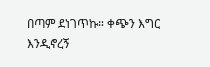በጣም ደነገጥኩ። ቀጭን እግር እንዲኖረኝ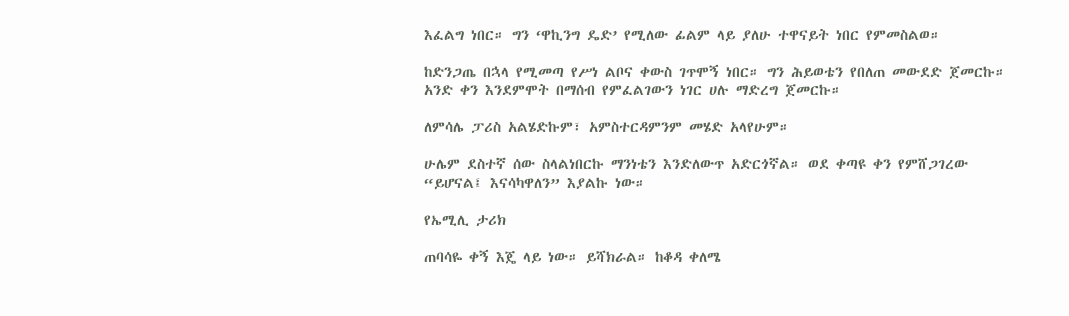እፈልግ ነበር። ግን ‘ዋኪንግ ዴድ’ የሚለው ፊልም ላይ ያለሁ ተዋናይት ነበር የምመስልወ።

ከድንጋጤ በኋላ የሚመጣ የሥነ ልቦና ቀውስ ገጥሞኝ ነበር። ግን ሕይወቴን የበለጠ መውደድ ጀመርኩ። አንድ ቀን እንደምሞት በማሰብ የምፈልገውን ነገር ሀሉ ማድረግ ጀመርኩ።

ለምሳሌ ፓሪስ አልሄድኩም፣ አምስተርዳምንም መሄድ አላየሁም።

ሁሌም ደስተኛ ሰው ስላልነበርኩ ማንነቴን እንድለውጥ አድርጎኛል። ወደ ቀጣዩ ቀን የምሸጋገረው “ይሆናል፤ እናሳካዋለን” እያልኩ ነው።

የኤሚሊ ታሪክ

ጠባሳዬ ቀኝ እጄ ላይ ነው። ይሻክራል። ከቆዳ ቀለሜ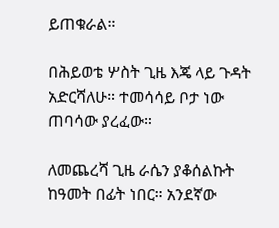ይጠቁራል።

በሕይወቴ ሦስት ጊዜ እጄ ላይ ጉዳት አድርሻለሁ። ተመሳሳይ ቦታ ነው ጠባሳው ያረፈው።

ለመጨረሻ ጊዜ ራሴን ያቆሰልኩት ከዓመት በፊት ነበር። አንደኛው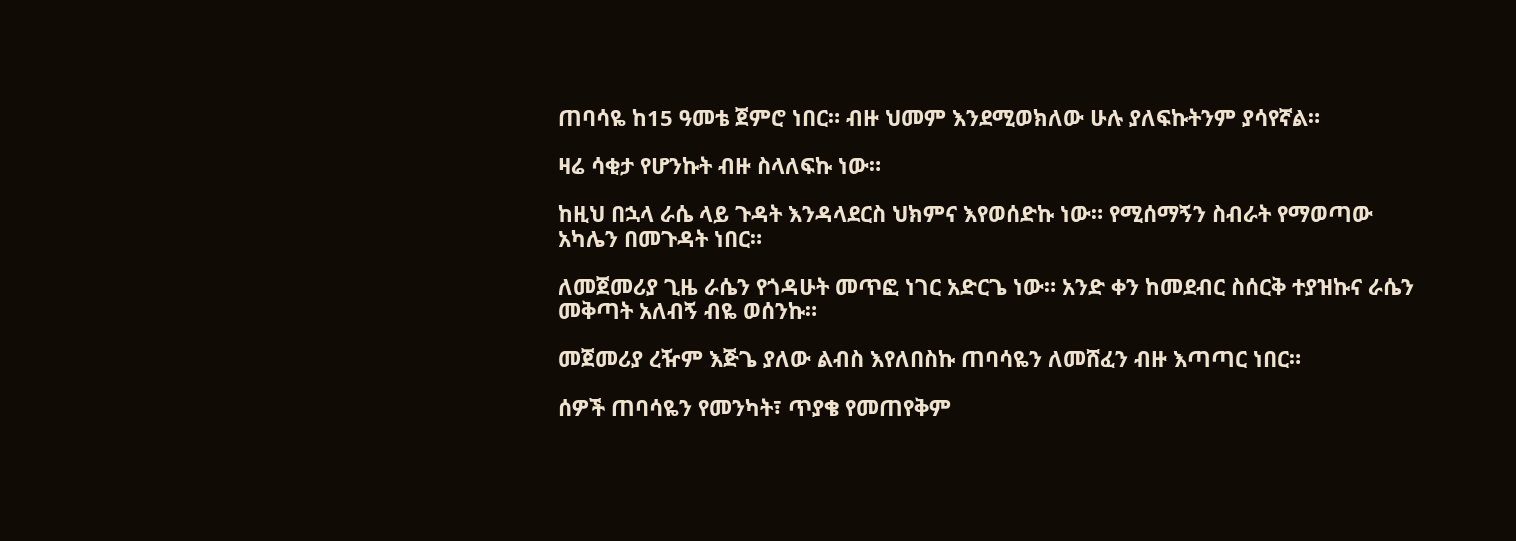ጠባሳዬ ከ15 ዓመቴ ጀምሮ ነበር። ብዙ ህመም እንደሚወክለው ሁሉ ያለፍኩትንም ያሳየኛል።

ዛሬ ሳቂታ የሆንኩት ብዙ ስላለፍኩ ነው።

ከዚህ በኋላ ራሴ ላይ ጉዳት እንዳላደርስ ህክምና እየወሰድኩ ነው። የሚሰማኝን ስብራት የማወጣው አካሌን በመጉዳት ነበር።

ለመጀመሪያ ጊዜ ራሴን የጎዳሁት መጥፎ ነገር አድርጌ ነው። አንድ ቀን ከመደብር ስሰርቅ ተያዝኩና ራሴን መቅጣት አለብኝ ብዬ ወሰንኩ።

መጀመሪያ ረዥም እጅጌ ያለው ልብስ እየለበስኩ ጠባሳዬን ለመሸፈን ብዙ እጣጣር ነበር።

ሰዎች ጠባሳዬን የመንካት፣ ጥያቄ የመጠየቅም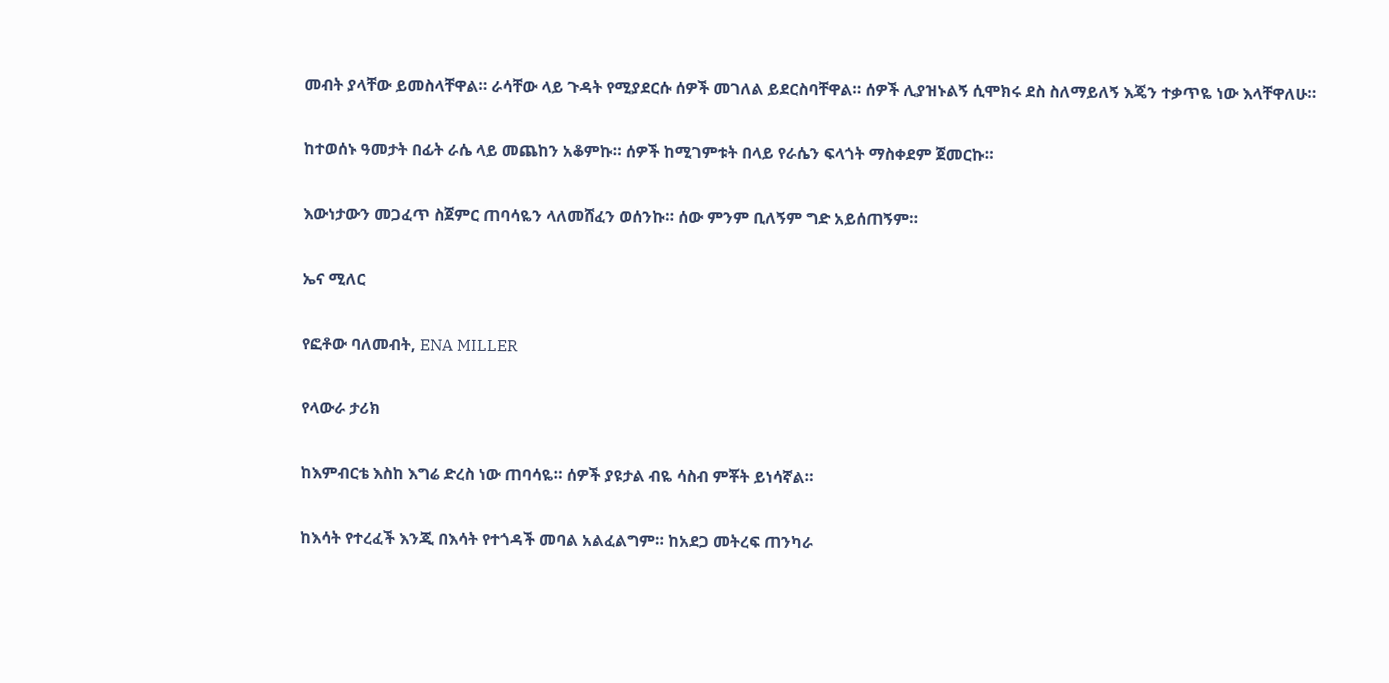መብት ያላቸው ይመስላቸዋል። ራሳቸው ላይ ጉዳት የሚያደርሱ ሰዎች መገለል ይደርስባቸዋል። ሰዎች ሊያዝኑልኝ ሲሞክሩ ደስ ስለማይለኝ እጄን ተቃጥዬ ነው እላቸዋለሁ።

ከተወሰኑ ዓመታት በፊት ራሴ ላይ መጨከን አቆምኩ። ሰዎች ከሚገምቱት በላይ የራሴን ፍላጎት ማስቀደም ጀመርኩ።

እውነታውን መጋፈጥ ስጀምር ጠባሳዬን ላለመሸፈን ወሰንኩ። ሰው ምንም ቢለኝም ግድ አይሰጠኝም።

ኤና ሚለር

የፎቶው ባለመብት, ENA MILLER

የላውራ ታሪክ

ከእምብርቴ እስከ እግሬ ድረስ ነው ጠባሳዬ። ሰዎች ያዩታል ብዬ ሳስብ ምቾት ይነሳኛል።

ከእሳት የተረፈች እንጂ በእሳት የተጎዳች መባል አልፈልግም። ከአደጋ መትረፍ ጠንካራ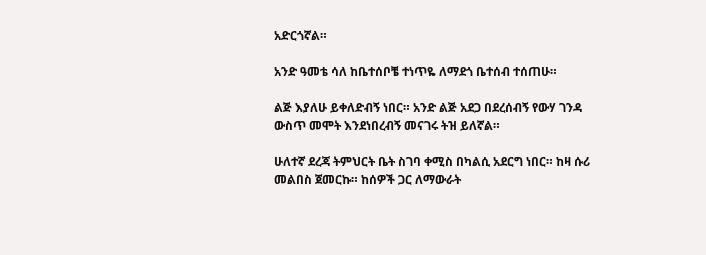አድርጎኛል።

አንድ ዓመቴ ሳለ ከቤተሰቦቼ ተነጥዬ ለማደጎ ቤተሰብ ተሰጠሁ።

ልጅ እያለሁ ይቀለድብኝ ነበር። አንድ ልጅ አደጋ በደረሰብኝ የውሃ ገንዳ ውስጥ መሞት እንደነበረብኝ መናገሩ ትዝ ይለኛል።

ሁለተኛ ደረጃ ትምህርት ቤት ስገባ ቀሚስ በካልሲ አደርግ ነበር። ከዛ ሱሪ መልበስ ጀመርኩ። ከሰዎች ጋር ለማውራት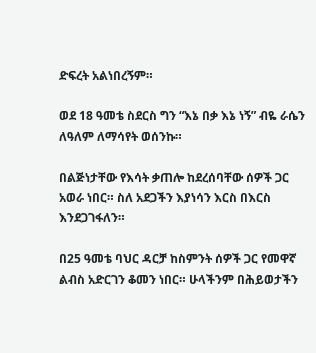ድፍረት አልነበረኝም።

ወደ 18 ዓመቴ ስደርስ ግን “እኔ በቃ እኔ ነኝ” ብዬ ራሴን ለዓለም ለማሳየት ወሰንኩ።

በልጅነታቸው የእሳት ቃጠሎ ከደረሰባቸው ሰዎች ጋር አወራ ነበር። ስለ አደጋችን እያነሳን እርስ በእርስ እንደጋገፋለን።

በ25 ዓመቴ ባህር ዳርቻ ከስምንት ሰዎች ጋር የመዋኛ ልብስ አድርገን ቆመን ነበር። ሁላችንም በሕይወታችን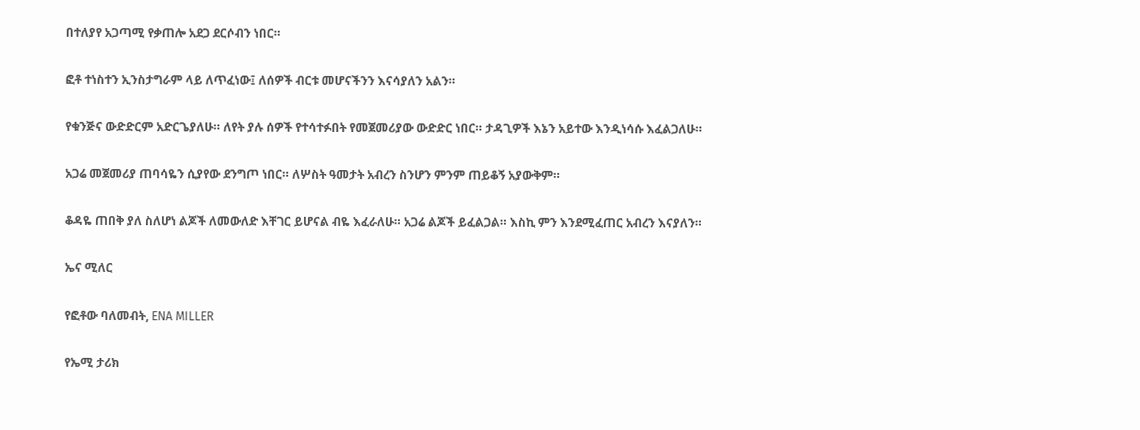በተለያየ አጋጣሚ የቃጠሎ አደጋ ደርሶብን ነበር።

ፎቶ ተነስተን ኢንስታግራም ላይ ለጥፈነው፤ ለሰዎች ብርቱ መሆናችንን እናሳያለን አልን።

የቁንጅና ውድድርም አድርጌያለሁ። ለየት ያሉ ሰዎች የተሳተፉበት የመጀመሪያው ውድድር ነበር። ታዳጊዎች እኔን አይተው እንዲነሳሱ እፈልጋለሁ።

አጋሬ መጀመሪያ ጠባሳዬን ሲያየው ደንግጦ ነበር። ለሦስት ዓመታት አብረን ስንሆን ምንም ጠይቆኝ አያውቅም።

ቆዳዬ ጠበቅ ያለ ስለሆነ ልጆች ለመውለድ እቸገር ይሆናል ብዬ እፈራለሁ። አጋሬ ልጆች ይፈልጋል። እስኪ ምን እንደሚፈጠር አብረን እናያለን።

ኤና ሚለር

የፎቶው ባለመብት, ENA MILLER

የኤሚ ታሪክ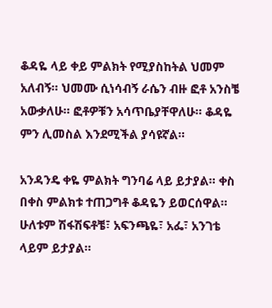ቆዳዬ ላይ ቀይ ምልክት የሚያስከትል ህመም አለብኝ። ህመሙ ሲነሳብኝ ራሴን ብዙ ፎቶ አንስቼ አውቃለሁ። ፎቶዎቹን አሳጥቤያቸዋለሁ። ቆዳዬ ምን ሊመስል እንደሚችል ያሳዩኛል።

አንዳንዴ ቀዬ ምልክት ግንባሬ ላይ ይታያል። ቀስ በቀስ ምልክቱ ተጠጋግቶ ቆዳዬን ይወርሰዋል። ሁለቱም ሽፋሽፍቶቼ፣ አፍንጫዬ፣ አፌ፣ አንገቴ ላይም ይታያል።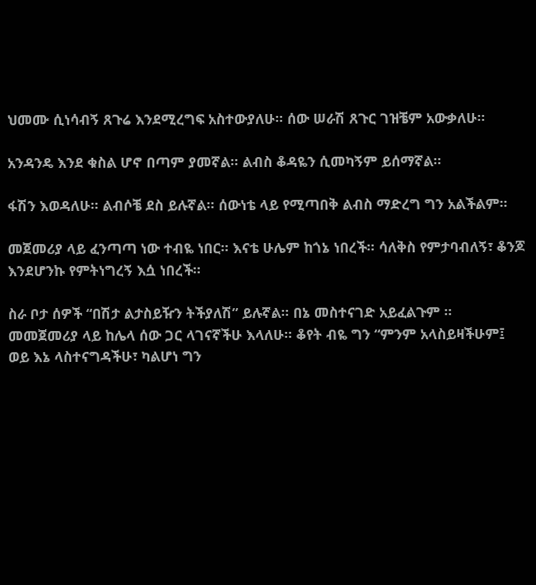ህመሙ ሲነሳብኝ ጸጉሬ እንደሚረግፍ አስተውያለሁ። ሰው ሠራሽ ጸጉር ገዝቼም አውቃለሁ።

አንዳንዴ እንደ ቁስል ሆኖ በጣም ያመኛል። ልብስ ቆዳዬን ሲመካኝም ይሰማኛል።

ፋሽን እወዳለሁ። ልብሶቼ ደስ ይሉኛል። ሰውነቴ ላይ የሚጣበቅ ልብስ ማድረግ ግን አልችልም።

መጀመሪያ ላይ ፈንጣጣ ነው ተብዬ ነበር። እናቴ ሁሌም ከጎኔ ነበረች። ሳለቅስ የምታባብለኝ፣ ቆንጆ እንደሆንኩ የምትነግረኝ እሷ ነበረች።

ስራ ቦታ ሰዎች “በሽታ ልታስይዥን ትችያለሽ” ይሉኛል። በኔ መስተናገድ አይፈልጉም ። መመጀመሪያ ላይ ከሌላ ሰው ጋር ላገናኛችሁ እላለሁ። ቆየት ብዬ ግን “ምንም አላስይዛችሁም፤ ወይ እኔ ላስተናግዳችሁ፣ ካልሆነ ግን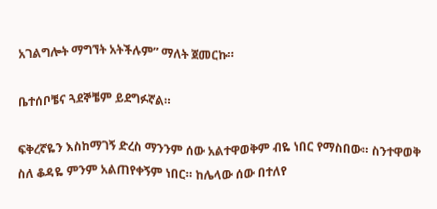አገልግሎት ማግኘት አትችሉም” ማለት ጀመርኩ።

ቤተሰቦቼና ጓደኞቼም ይደግፉኛል።

ፍቅረኛዬን እስከማገኝ ድረስ ማንንም ሰው አልተዋወቅም ብዬ ነበር የማስበው። ስንተዋወቅ ስለ ቆዳዬ ምንም አልጠየቀኝም ነበር። ከሌላው ሰው በተለየ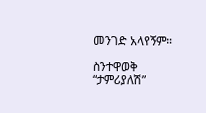መንገድ አላየኝም።

ስንተዋወቅ “ታምሪያለሽ”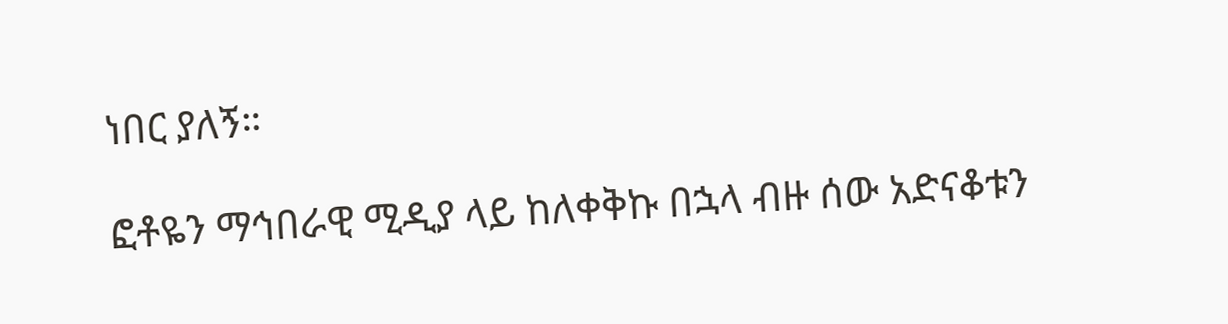ነበር ያለኝ።

ፎቶዬን ማኅበራዊ ሚዲያ ላይ ከለቀቅኩ በኋላ ብዙ ሰው አድናቆቱን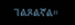ገልጾልኛል።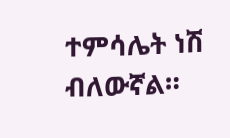ተምሳሌት ነሽ ብለውኛል።